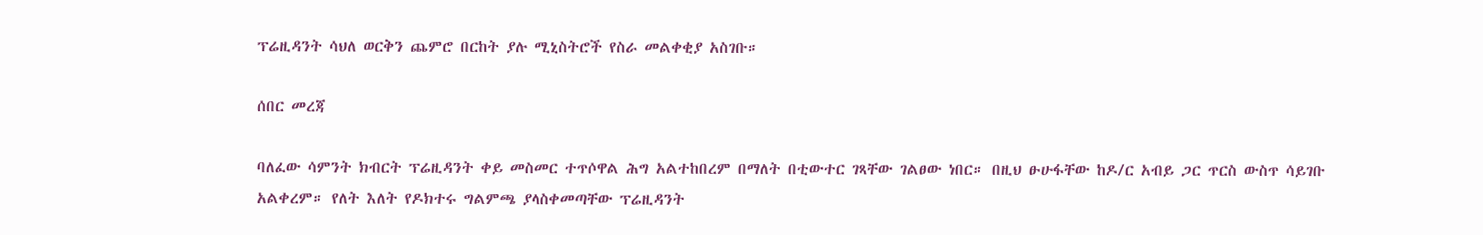ፕሬዚዳንት ሳህለ ወርቅን ጨምሮ በርከት ያሉ ሚኒስትሮች የስራ መልቀቂያ አስገቡ።

ሰበር መረጃ

ባለፈው ሳምንት ክብርት ፕሬዚዳንት ቀይ መስመር ተጥሶዋል ሕግ አልተከበረም በማለት በቲውተር ገጻቸው ገልፀው ነበር። በዚህ ፁሁፋቸው ከዶ/ር አብይ ጋር ጥርስ ውስጥ ሳይገቡ አልቀረም። የለት እለት የዶክተሩ ግልምጫ ያላስቀመጣቸው ፕሬዚዳንት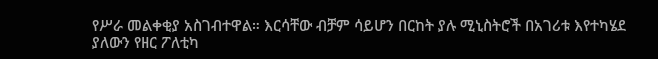የሥራ መልቀቂያ አስገብተዋል። እርሳቸው ብቻም ሳይሆን በርከት ያሉ ሚኒስትሮች በአገሪቱ እየተካሄደ ያለውን የዘር ፖለቲካ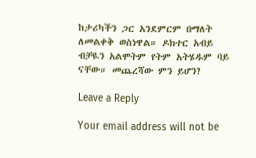ከታሪካችን ጋር አንደምርም በማለት ለመልቀቅ ወስነዋል። ዶክተር አብይ ብቻዪን አልሞትም የትም አትሄዱም ባይ ናቸው። መጨረሻው ምን ይሆን?

Leave a Reply

Your email address will not be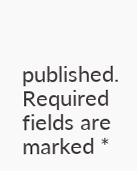published. Required fields are marked *